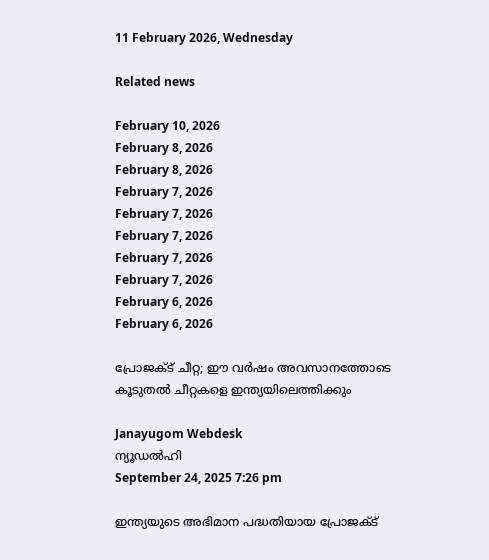11 February 2026, Wednesday

Related news

February 10, 2026
February 8, 2026
February 8, 2026
February 7, 2026
February 7, 2026
February 7, 2026
February 7, 2026
February 7, 2026
February 6, 2026
February 6, 2026

പ്രോജക്ട് ചീറ്റ; ഈ വർഷം അവസാനത്തോടെ കൂടുതൽ ചീറ്റകളെ ഇന്ത്യയിലെത്തിക്കും

Janayugom Webdesk
ന്യൂഡല്‍ഹി
September 24, 2025 7:26 pm

ഇന്ത്യയുടെ അഭിമാന പദ്ധതിയായ പ്രോജക്ട്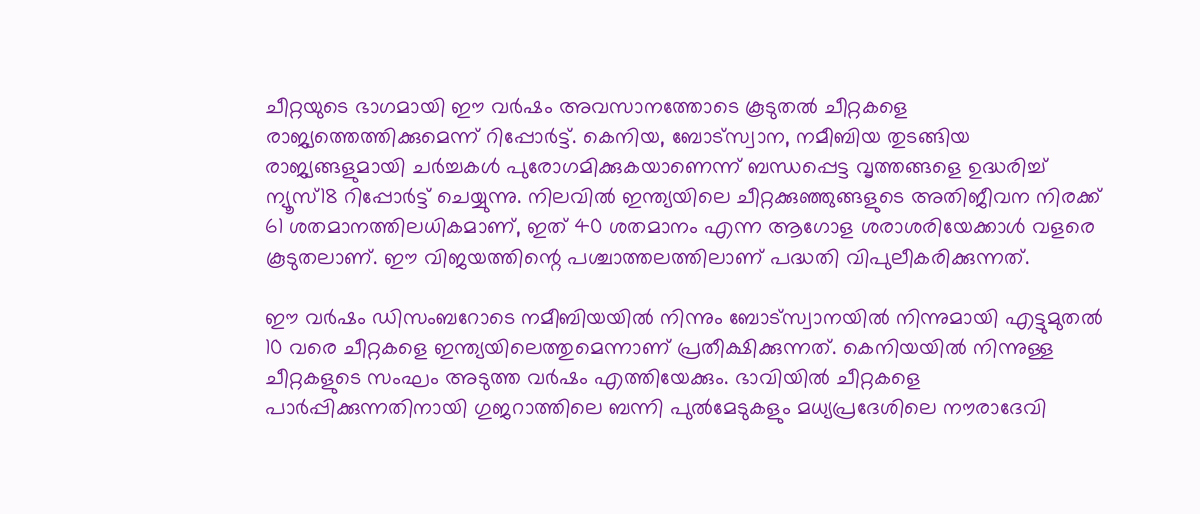ചീറ്റയുടെ ഭാഗമായി ഈ വർഷം അവസാനത്തോടെ കൂടുതൽ ചീറ്റകളെ രാജ്യത്തെത്തിക്കുമെന്ന് റിപ്പോർട്ട്. കെനിയ, ബോട്സ്വാന, നമീബിയ തുടങ്ങിയ രാജ്യങ്ങളുമായി ചർച്ചകൾ പുരോഗമിക്കുകയാണെന്ന് ബന്ധപ്പെട്ട വൃത്തങ്ങളെ ഉദ്ധരിച്ച് ന്യൂസ്18 റിപ്പോർട്ട് ചെയ്യുന്നു. നിലവിൽ ഇന്ത്യയിലെ ചീറ്റക്കുഞ്ഞുങ്ങളുടെ അതിജീവന നിരക്ക് 61 ശതമാനത്തിലധികമാണ്, ഇത് 40 ശതമാനം എന്ന ആഗോള ശരാശരിയേക്കാൾ വളരെ കൂടുതലാണ്. ഈ വിജയത്തിന്റെ പശ്ചാത്തലത്തിലാണ് പദ്ധതി വിപുലീകരിക്കുന്നത്.

ഈ വർഷം ഡിസംബറോടെ നമീബിയയിൽ നിന്നും ബോട്സ്വാനയിൽ നിന്നുമായി എട്ടുമുതൽ 10 വരെ ചീറ്റകളെ ഇന്ത്യയിലെത്തുമെന്നാണ് പ്രതീക്ഷിക്കുന്നത്. കെനിയയിൽ നിന്നുള്ള ചീറ്റകളുടെ സംഘം അടുത്ത വർഷം എത്തിയേക്കും. ഭാവിയിൽ ചീറ്റകളെ പാർപ്പിക്കുന്നതിനായി ഗുജറാത്തിലെ ബന്നി പുൽമേടുകളും മധ്യപ്രദേശിലെ നൗരാദേവി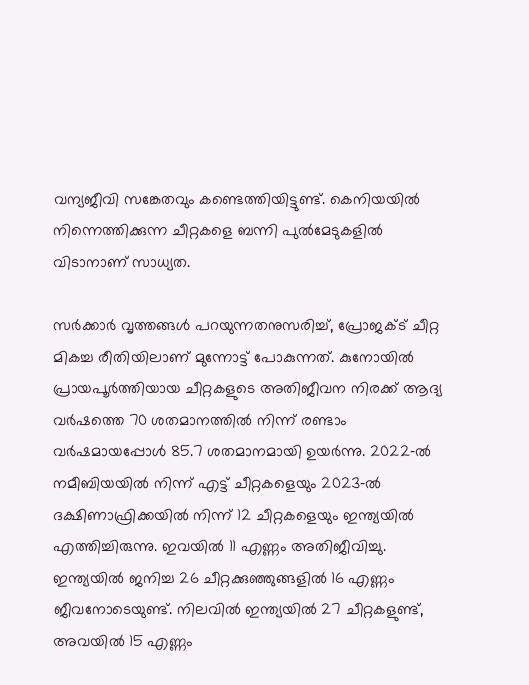വന്യജീവി സങ്കേതവും കണ്ടെത്തിയിട്ടുണ്ട്. കെനിയയിൽ നിന്നെത്തിക്കുന്ന ചീറ്റകളെ ബന്നി പുൽമേടുകളിൽ വിടാനാണ് സാധ്യത.

സർക്കാർ വൃത്തങ്ങൾ പറയുന്നതനുസരിച്ച്, പ്രോജക്ട് ചീറ്റ മികച്ച രീതിയിലാണ് മുന്നോട്ട് പോകുന്നത്. കുനോയിൽ പ്രായപൂർത്തിയായ ചീറ്റകളുടെ അതിജീവന നിരക്ക് ആദ്യ വർഷത്തെ 70 ശതമാനത്തിൽ നിന്ന് രണ്ടാം വർഷമായപ്പോൾ 85.7 ശതമാനമായി ഉയർന്നു. 2022‑ൽ നമീബിയയിൽ നിന്ന് എട്ട് ചീറ്റകളെയും 2023‑ൽ ദക്ഷിണാഫ്രിക്കയിൽ നിന്ന് 12 ചീറ്റകളെയും ഇന്ത്യയിൽ എത്തിച്ചിരുന്നു. ഇവയിൽ 11 എണ്ണം അതിജീവിച്ചു. ഇന്ത്യയിൽ ജനിച്ച 26 ചീറ്റക്കുഞ്ഞുങ്ങളിൽ 16 എണ്ണം ജീവനോടെയുണ്ട്. നിലവിൽ ഇന്ത്യയിൽ 27 ചീറ്റകളുണ്ട്, അവയിൽ 15 എണ്ണം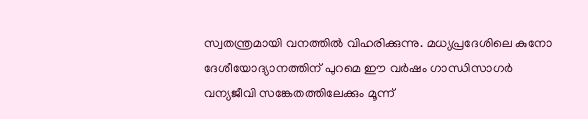സ്വതന്ത്രമായി വനത്തിൽ വിഹരിക്കുന്നു. മധ്യപ്രദേശിലെ കുനോ ദേശീയോദ്യാനത്തിന് പുറമെ ഈ വർഷം ഗാന്ധിസാഗർ വന്യജീവി സങ്കേതത്തിലേക്കും മൂന്ന്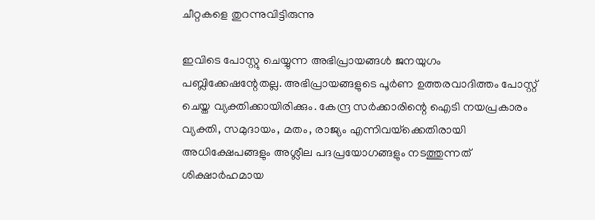ചീറ്റകളെ തുറന്നുവിട്ടിരുന്നു

ഇവിടെ പോസ്റ്റു ചെയ്യുന്ന അഭിപ്രായങ്ങള്‍ ജനയുഗം പബ്ലിക്കേഷന്റേതല്ല. അഭിപ്രായങ്ങളുടെ പൂര്‍ണ ഉത്തരവാദിത്തം പോസ്റ്റ് ചെയ്ത വ്യക്തിക്കായിരിക്കും. കേന്ദ്ര സര്‍ക്കാരിന്റെ ഐടി നയപ്രകാരം വ്യക്തി, സമുദായം, മതം, രാജ്യം എന്നിവയ്‌ക്കെതിരായി അധിക്ഷേപങ്ങളും അശ്ലീല പദപ്രയോഗങ്ങളും നടത്തുന്നത് ശിക്ഷാര്‍ഹമായ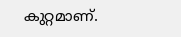കുറ്റമാണ്.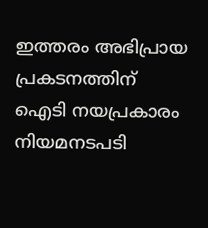ഇത്തരം അഭിപ്രായ പ്രകടനത്തിന് ഐടി നയപ്രകാരം നിയമനടപടി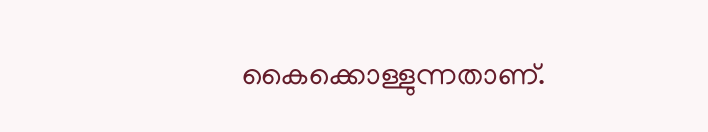കൈക്കൊള്ളുന്നതാണ്.